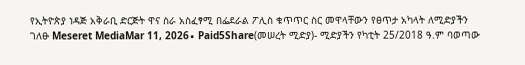የኢትዮጵያ ነዳጅ አቅራቢ ድርጅት ዋና ስራ አስፈፃሚ በፌደራል ፖሊስ ቁጥጥር ስር መዋላቸውን የፀጥታ አካላት ለሚድያችን ገለፁ Meseret MediaMar 11, 2026∙ Paid5Share(መሠረት ሚድያ)- ሚድያችን የካቲት 25/2018 ዓ.ም ባወጣው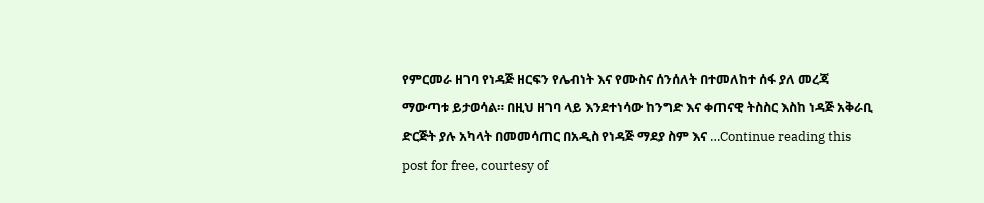የምርመራ ዘገባ የነዳጅ ዘርፍን የሌብነት እና የሙስና ሰንሰለት በተመለከተ ሰፋ ያለ መረጃ ማውጣቱ ይታወሳል። በዚህ ዘገባ ላይ እንደተነሳው ከንግድ እና ቀጠናዊ ትስስር እስከ ነዳጅ አቅራቢ ድርጅት ያሉ አካላት በመመሳጠር በአዲስ የነዳጅ ማደያ ስም እና …Continue reading this post for free, courtesy of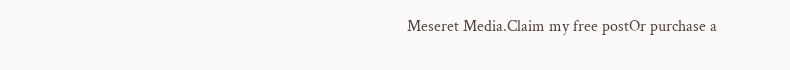Meseret Media.Claim my free postOr purchase a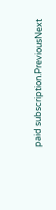paid subscription.PreviousNext